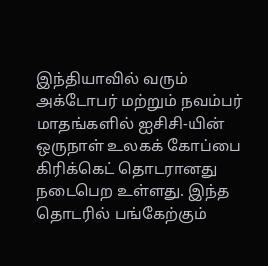இந்தியாவில் வரும் அக்டோபர் மற்றும் நவம்பர் மாதங்களில் ஐசிசி-யின் ஒருநாள் உலகக் கோப்பை கிரிக்கெட் தொடரானது நடைபெற உள்ளது. இந்த தொடரில் பங்கேற்கும்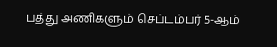பத்து அணிகளும் செப்டம்பர் 5-ஆம்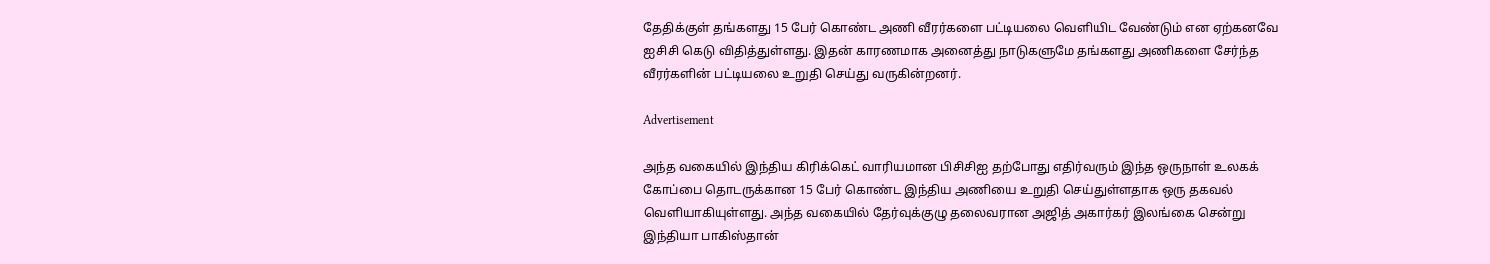தேதிக்குள் தங்களது 15 பேர் கொண்ட அணி வீரர்களை பட்டியலை வெளியிட வேண்டும் என ஏற்கனவே ஐசிசி கெடு விதித்துள்ளது. இதன் காரணமாக அனைத்து நாடுகளுமே தங்களது அணிகளை சேர்ந்த வீரர்களின் பட்டியலை உறுதி செய்து வருகின்றனர்.

Advertisement

அந்த வகையில் இந்திய கிரிக்கெட் வாரியமான பிசிசிஐ தற்போது எதிர்வரும் இந்த ஒருநாள் உலகக் கோப்பை தொடருக்கான 15 பேர் கொண்ட இந்திய அணியை உறுதி செய்துள்ளதாக ஒரு தகவல் வெளியாகியுள்ளது. அந்த வகையில் தேர்வுக்குழு தலைவரான அஜித் அகார்கர் இலங்கை சென்று இந்தியா பாகிஸ்தான்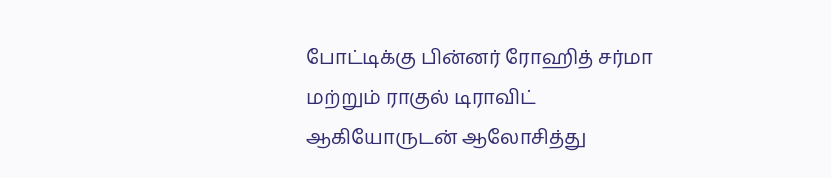போட்டிக்கு பின்னர் ரோஹித் சர்மா மற்றும் ராகுல் டிராவிட் ஆகியோருடன் ஆலோசித்து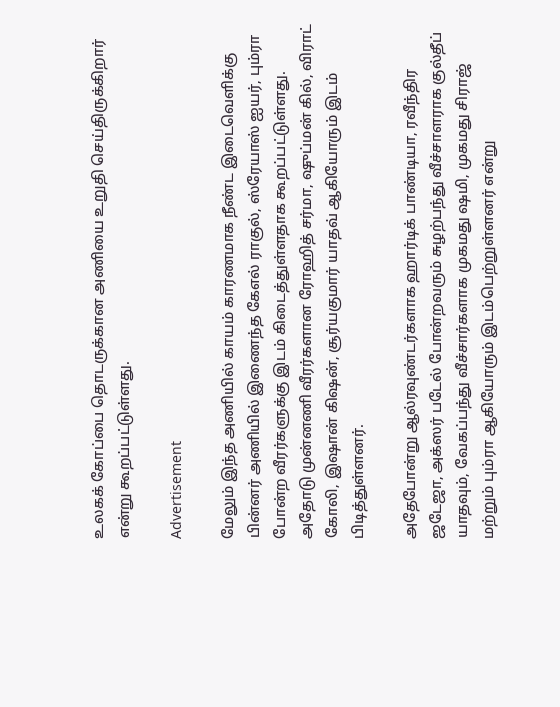உலகக் கோப்பை தொடருக்கான அணியை உறுதி செய்திருக்கிறார் என்று கூறப்பட்டுள்ளது.

Advertisement

மேலும் இந்த அணியில் காயம் காரணமாக நீண்ட இடைவெளிக்கு பின்னர் அணியில் இணைந்த கேஎல் ராகுல், ஸ்ரேயாஸ் ஐயர், பும்ரா போன்ற வீரர்களுக்கு இடம் கிடைத்துள்ளதாக கூறப்பட்டுள்ளது. அதோடு முன்னணி வீரர்களான ரோஹித் சர்மா, ஷுப்மன் கில், விராட் கோலி, இஷான் கிஷன், சூர்யகுமார் யாதவ் ஆகியோரும் இடம் பிடித்துள்ளனர்.

அதேபோன்று ஆல்ரவுண்டர்களாக ஹார்டிக் பாண்டியா, ரவீந்திர ஜடேஜா, அக்ஸர் படேல் போன்றவரும் சுழற்பந்து வீச்சாளராக குல்தீப் யாதவும், வேகப்பந்து வீச்சார்களாக முகமது ஷமி, முகமது சிராஜ் மற்றும் பும்ரா ஆகியோரும் இடம்பெற்றுள்ளனர் என்று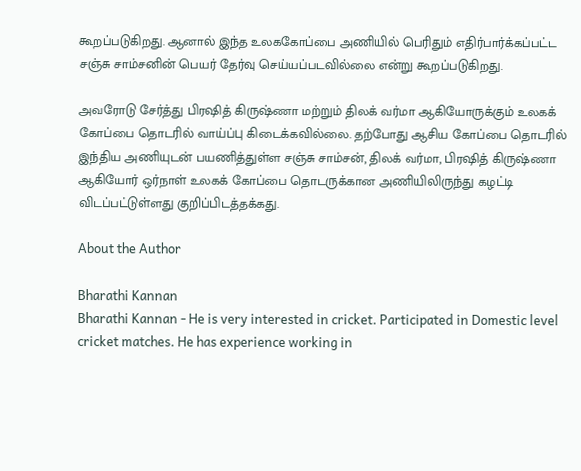கூறப்படுகிறது. ஆனால் இந்த உலககோப்பை அணியில் பெரிதும் எதிர்பார்க்கப்பட்ட சஞ்சு சாம்சனின் பெயர் தேர்வு செய்யப்படவில்லை என்று கூறப்படுகிறது.

அவரோடு சேர்த்து பிரஷித் கிருஷ்ணா மற்றும் திலக் வர்மா ஆகியோருக்கும் உலகக் கோப்பை தொடரில் வாய்ப்பு கிடைக்கவில்லை. தற்போது ஆசிய கோப்பை தொடரில் இந்திய அணியுடன் பயணித்துள்ள சஞ்சு சாம்சன், திலக் வர்மா, பிரஷித் கிருஷ்ணா ஆகியோர் ஒர்நாள் உலகக் கோப்பை தொடருக்கான அணியிலிருந்து கழட்டி விடப்பட்டுள்ளது குறிப்பிடத்தக்கது.

About the Author

Bharathi Kannan
Bharathi Kannan - He is very interested in cricket. Participated in Domestic level cricket matches. He has experience working in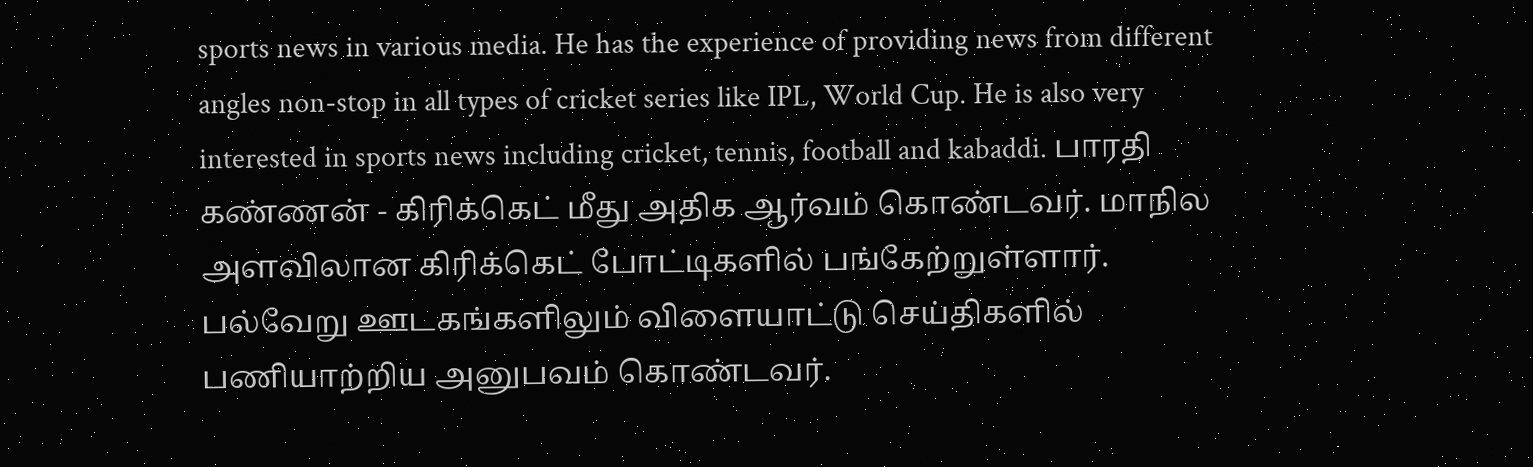sports news in various media. He has the experience of providing news from different angles non-stop in all types of cricket series like IPL, World Cup. He is also very interested in sports news including cricket, tennis, football and kabaddi. பாரதி கண்ணன் - கிரிக்கெட் மீது அதிக ஆர்வம் கொண்டவர். மாநில அளவிலான கிரிக்கெட் போட்டிகளில் பங்கேற்றுள்ளார். பல்வேறு ஊடகங்களிலும் விளையாட்டு செய்திகளில் பணியாற்றிய அனுபவம் கொண்டவர்.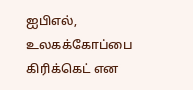ஐபிஎல், உலகக்கோப்பை கிரிக்கெட் என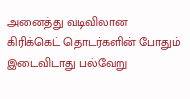அனைத்து வடிவிலான கிரிக்கெட் தொடர்களின் போதும் இடைவிடாது பல்வேறு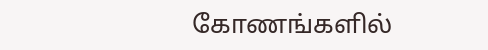கோணங்களில்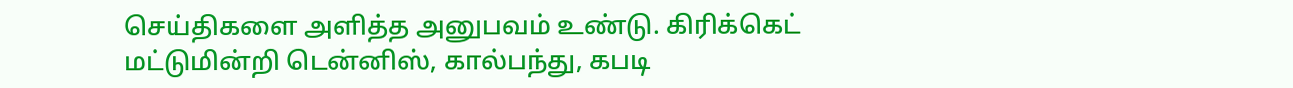செய்திகளை அளித்த அனுபவம் உண்டு. கிரிக்கெட் மட்டுமின்றி டென்னிஸ், கால்பந்து, கபடி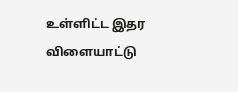உள்ளிட்ட இதர விளையாட்டு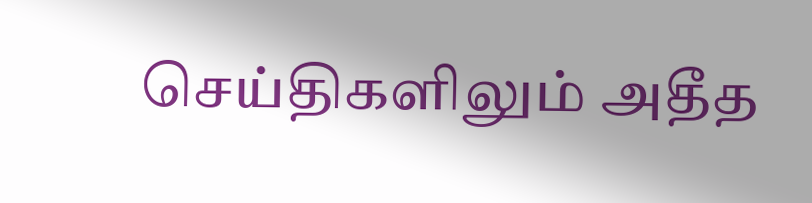செய்திகளிலும் அதீத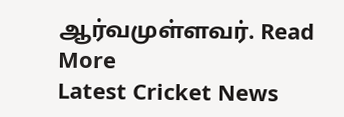ஆர்வமுள்ளவர். Read More
Latest Cricket News